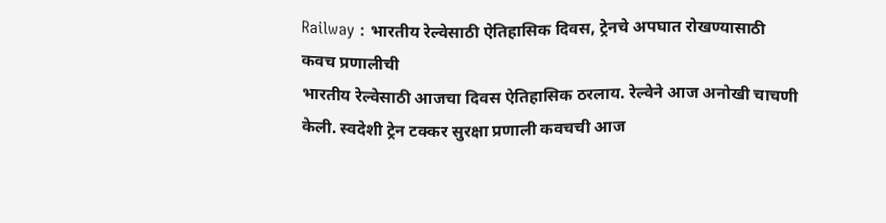Railway : भारतीय रेल्वेसाठी ऐतिहासिक दिवस, ट्रेनचे अपघात रोखण्यासाठी कवच प्रणालीची
भारतीय रेल्वेसाठी आजचा दिवस ऐतिहासिक ठरलाय. रेल्वेने आज अनोखी चाचणी केली. स्वदेशी ट्रेन टक्कर सुरक्षा प्रणाली कवचची आज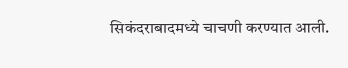सिकंदराबादमध्ये चाचणी करण्यात आली.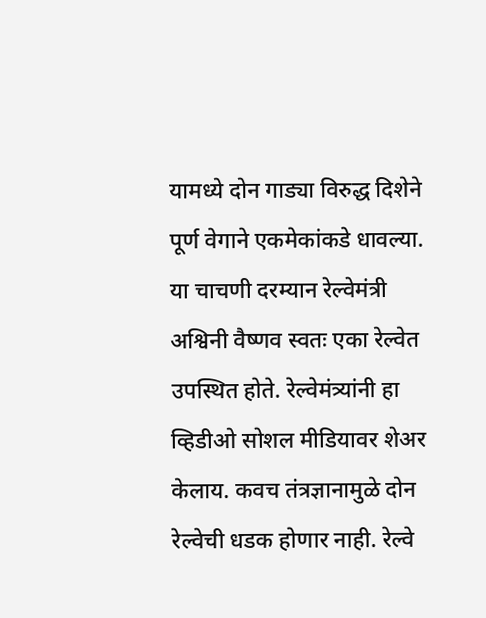यामध्ये दोन गाड्या विरुद्ध दिशेने पूर्ण वेगाने एकमेकांकडे धावल्या. या चाचणी दरम्यान रेल्वेमंत्री अश्विनी वैष्णव स्वतः एका रेल्वेत उपस्थित होते. रेल्वेमंत्र्यांनी हा व्हिडीओ सोशल मीडियावर शेअर केलाय. कवच तंत्रज्ञानामुळे दोन रेल्वेची धडक होणार नाही. रेल्वे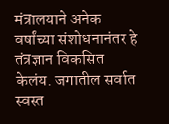मंत्रालयाने अनेक वर्षांच्या संशोधनानंतर हे तंत्रज्ञान विकसित केलंय. जगातील सर्वात स्वस्त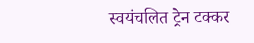स्वयंचलित ट्रेन टक्कर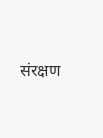संरक्षण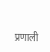प्रणाली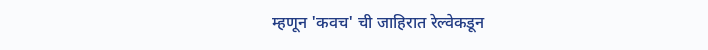म्हणून 'कवच' ची जाहिरात रेल्वेकडून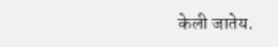केली जातेय.